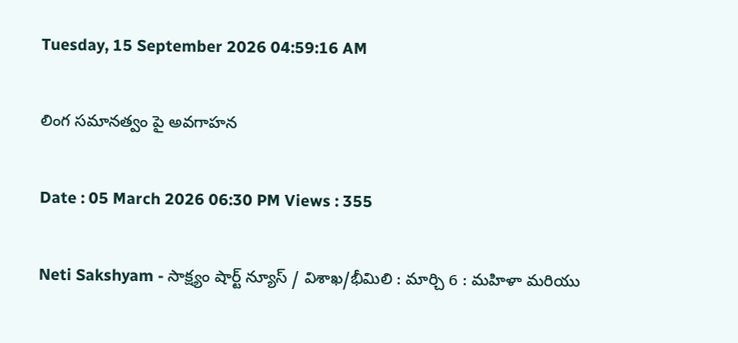Tuesday, 15 September 2026 04:59:16 AM

లింగ సమానత్వం పై అవగాహన

Date : 05 March 2026 06:30 PM Views : 355

Neti Sakshyam - సాక్ష్యం షార్ట్ న్యూస్ / విశాఖ/భీమిలి : మార్చి 6 : మహిళా మరియు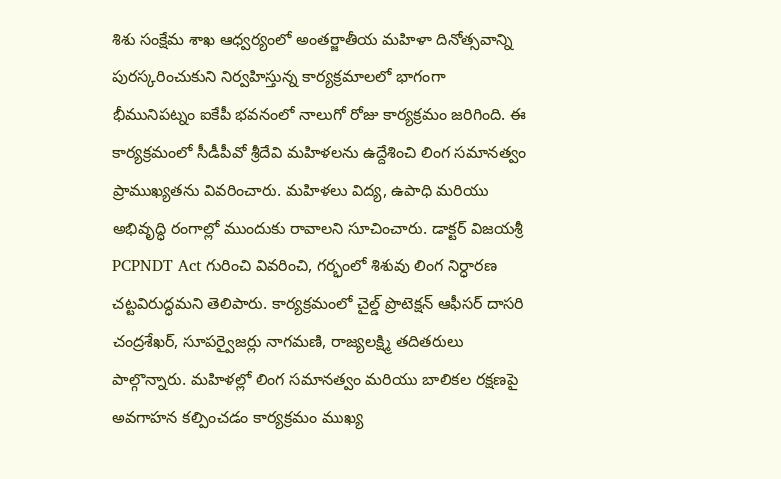శిశు సంక్షేమ శాఖ ఆధ్వర్యంలో అంతర్జాతీయ మహిళా దినోత్సవాన్ని పురస్కరించుకుని నిర్వహిస్తున్న కార్యక్రమాలలో భాగంగా భీమునిపట్నం ఐకేపీ భవనంలో నాలుగో రోజు కార్యక్రమం జరిగింది. ఈ కార్యక్రమంలో సీడీపీవో శ్రీదేవి మహిళలను ఉద్దేశించి లింగ సమానత్వం ప్రాముఖ్యతను వివరించారు. మహిళలు విద్య, ఉపాధి మరియు అభివృద్ధి రంగాల్లో ముందుకు రావాలని సూచించారు. డాక్టర్ విజయశ్రీ PCPNDT Act గురించి వివరించి, గర్భంలో శిశువు లింగ నిర్ధారణ చట్టవిరుద్ధమని తెలిపారు. కార్యక్రమంలో చైల్డ్ ప్రొటెక్షన్ ఆఫీసర్ దాసరి చంద్రశేఖర్, సూపర్వైజర్లు నాగమణి, రాజ్యలక్ష్మి తదితరులు పాల్గొన్నారు. మహిళల్లో లింగ సమానత్వం మరియు బాలికల రక్షణపై అవగాహన కల్పించడం కార్యక్రమం ముఖ్య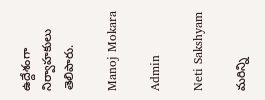ఉద్దేశంగా నిర్వాహకులు తెలిపారు.

Manoj Mokara

Admin

Neti Sakshyam

మరిన్ని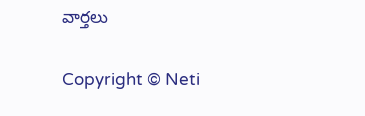వార్తలు

Copyright © Neti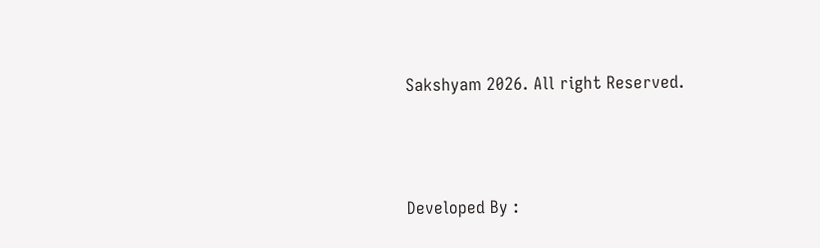Sakshyam 2026. All right Reserved.



Developed By :